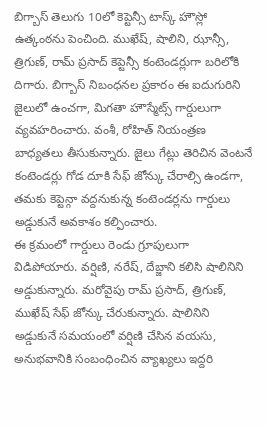బిగ్బాస్ తెలుగు 10లో కెప్టెన్సీ టాస్క్ హౌస్లో ఉత్కంఠను పెంచింది. ముఖేష్, షాలిని, ఝాన్సీ, త్రిగుణ్, రామ్ ప్రసాద్ కెప్టెన్సీ కంటెండర్లుగా బరిలోకి దిగారు. బిగ్బాస్ నిబంధనల ప్రకారం ఈ ఐదుగురిని జైలులో ఉంచగా, మిగతా హౌస్మేట్స్ గార్డులుగా వ్యవహరించారు. వంశీ, రోహిత్ నియంత్రణ బాధ్యతలు తీసుకున్నారు. జైలు గేట్లు తెరిచిన వెంటనే కంటెండర్లు గోడ దూకి సేఫ్ జోన్కు చేరాల్సి ఉండగా, తమకు కెప్టెన్గా వద్దనుకున్న కంటెండర్లను గార్డులు అడ్డుకునే అవకాశం కల్పించారు.
ఈ క్రమంలో గార్డులు రెండు గ్రూపులుగా విడిపోయారు. వర్షిణి, నరేష్, దేబ్జాని కలిసి షాలినిని అడ్డుకున్నారు. మరోవైపు రామ్ ప్రసాద్, త్రిగుణ్, ముఖేష్ సేఫ్ జోన్కు చేరుకున్నారు. షాలినిని అడ్డుకునే సమయంలో వర్షిణి చేసిన వయసు, అనుభవానికి సంబంధించిన వ్యాఖ్యలు ఇద్దరి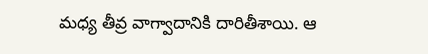మధ్య తీవ్ర వాగ్వాదానికి దారితీశాయి. ఆ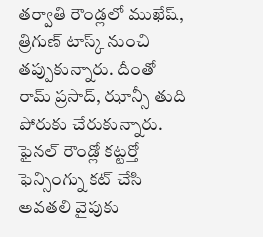తర్వాతి రౌండ్లలో ముఖేష్, త్రిగుణ్ టాస్క్ నుంచి తప్పుకున్నారు. దీంతో రామ్ ప్రసాద్, ఝాన్సీ తుది పోరుకు చేరుకున్నారు. ఫైనల్ రౌండ్లో కట్టర్తో ఫెన్సింగ్ను కట్ చేసి అవతలి వైపుకు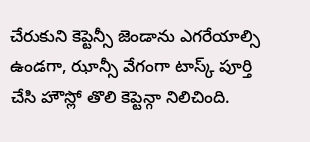చేరుకుని కెప్టెన్సీ జెండాను ఎగరేయాల్సి ఉండగా, ఝాన్సీ వేగంగా టాస్క్ పూర్తి చేసి హౌస్లో తొలి కెప్టెన్గా నిలిచింది.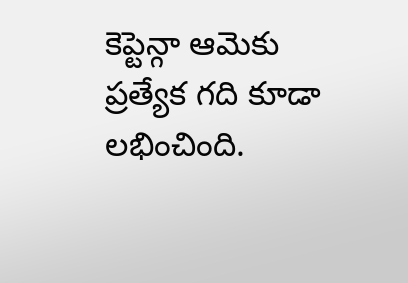కెప్టెన్గా ఆమెకు ప్రత్యేక గది కూడా లభించింది.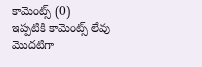కామెంట్స్ (0)
ఇప్పటికి కామెంట్స్ లేవు
మొదటిగా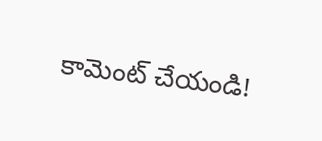కామెంట్ చేయండి!